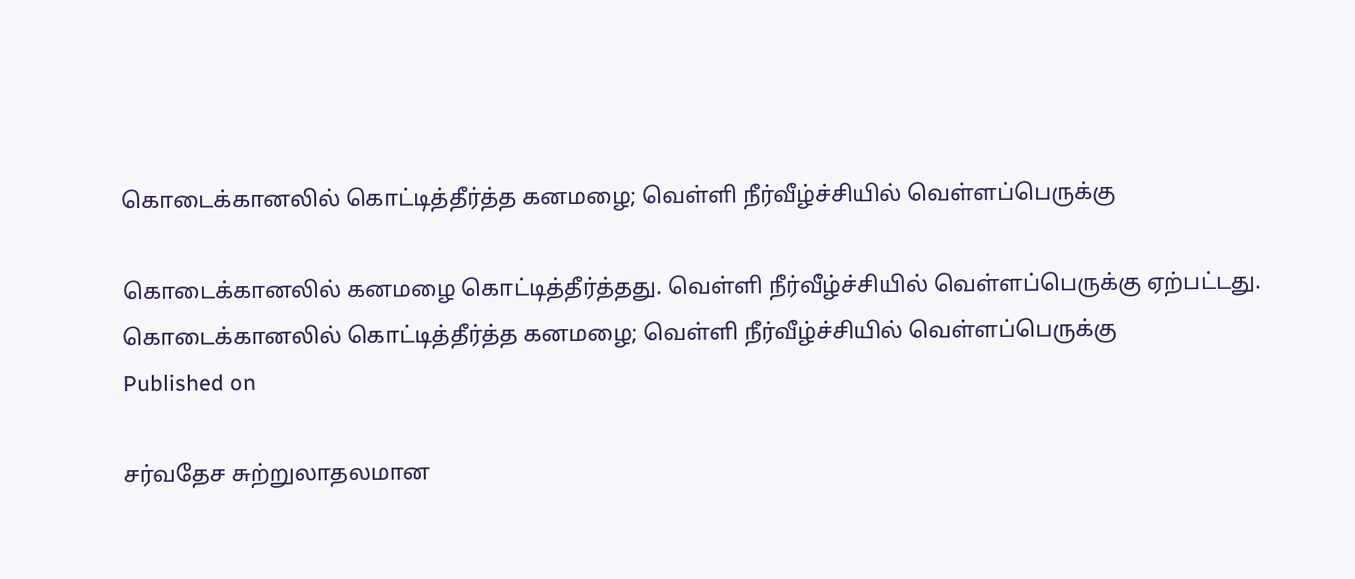கொடைக்கானலில் கொட்டித்தீர்த்த கனமழை; வெள்ளி நீர்வீழ்ச்சியில் வெள்ளப்பெருக்கு

கொடைக்கானலில் கனமழை கொட்டித்தீர்த்தது. வெள்ளி நீர்வீழ்ச்சியில் வெள்ளப்பெருக்கு ஏற்பட்டது.
கொடைக்கானலில் கொட்டித்தீர்த்த கனமழை; வெள்ளி நீர்வீழ்ச்சியில் வெள்ளப்பெருக்கு
Published on

சர்வதேச சுற்றுலாதலமான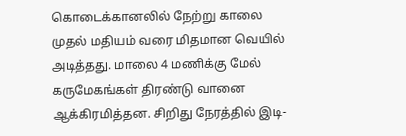கொடைக்கானலில் நேற்று காலை முதல் மதியம் வரை மிதமான வெயில் அடித்தது. மாலை 4 மணிக்கு மேல் கருமேகங்கள் திரண்டு வானை ஆக்கிரமித்தன. சிறிது நேரத்தில் இடி-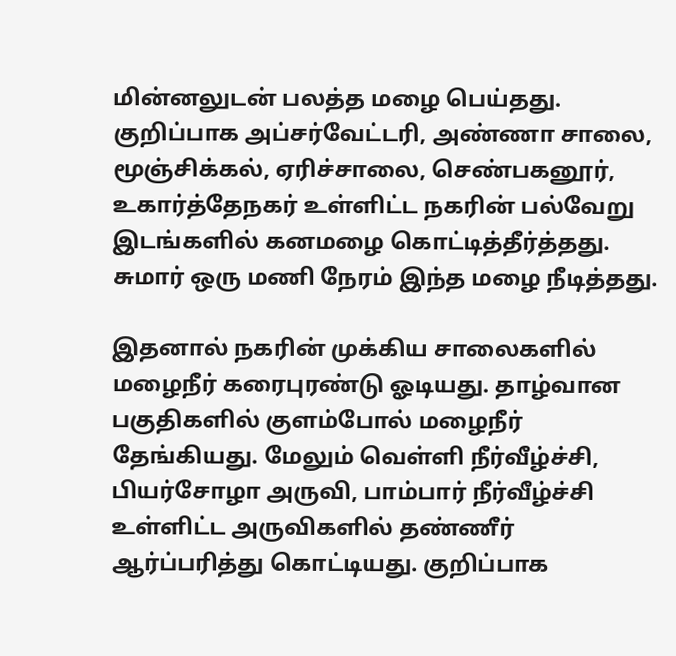மின்னலுடன் பலத்த மழை பெய்தது. குறிப்பாக அப்சர்வேட்டரி, அண்ணா சாலை, மூஞ்சிக்கல், ஏரிச்சாலை, செண்பகனூர், உகார்த்தேநகர் உள்ளிட்ட நகரின் பல்வேறு இடங்களில் கனமழை கொட்டித்தீர்த்தது. சுமார் ஒரு மணி நேரம் இந்த மழை நீடித்தது.

இதனால் நகரின் முக்கிய சாலைகளில் மழைநீர் கரைபுரண்டு ஓடியது. தாழ்வான பகுதிகளில் குளம்போல் மழைநீர் தேங்கியது. மேலும் வெள்ளி நீர்வீழ்ச்சி, பியர்சோழா அருவி, பாம்பார் நீர்வீழ்ச்சி உள்ளிட்ட அருவிகளில் தண்ணீர் ஆர்ப்பரித்து கொட்டியது. குறிப்பாக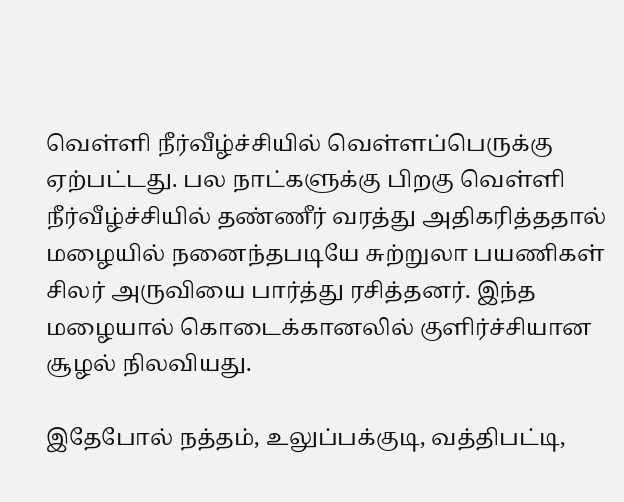வெள்ளி நீர்வீழ்ச்சியில் வெள்ளப்பெருக்கு ஏற்பட்டது. பல நாட்களுக்கு பிறகு வெள்ளி நீர்வீழ்ச்சியில் தண்ணீர் வரத்து அதிகரித்ததால் மழையில் நனைந்தபடியே சுற்றுலா பயணிகள் சிலர் அருவியை பார்த்து ரசித்தனர். இந்த மழையால் கொடைக்கானலில் குளிர்ச்சியான சூழல் நிலவியது.

இதேபோல் நத்தம், உலுப்பக்குடி, வத்திபட்டி,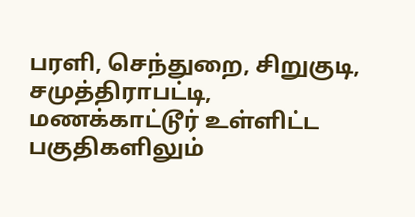பரளி, செந்துறை, சிறுகுடி, சமுத்திராபட்டி, மணக்காட்டூர் உள்ளிட்ட பகுதிகளிலும்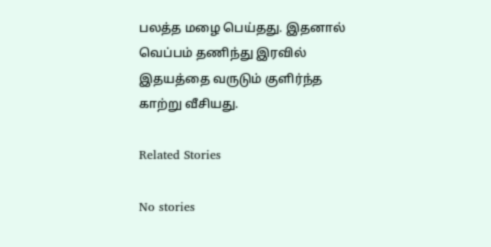பலத்த மழை பெய்தது. இதனால் வெப்பம் தணிந்து இரவில் இதயத்தை வருடும் குளிர்ந்த காற்று வீசியது.

Related Stories

No stories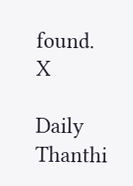found.
X

Daily Thanthi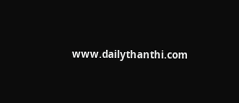www.dailythanthi.com